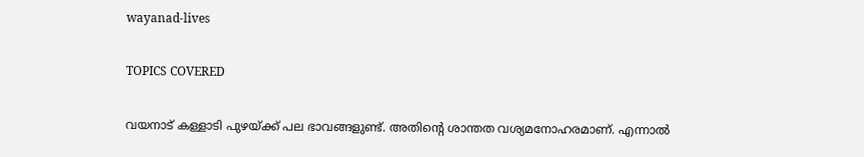wayanad-lives

TOPICS COVERED

വയനാട് കള്ളാടി പുഴയ്ക്ക് പല ഭാവങ്ങളുണ്ട്. അതിൻ്റെ ശാന്തത വശ്യമനോഹരമാണ്. എന്നാൽ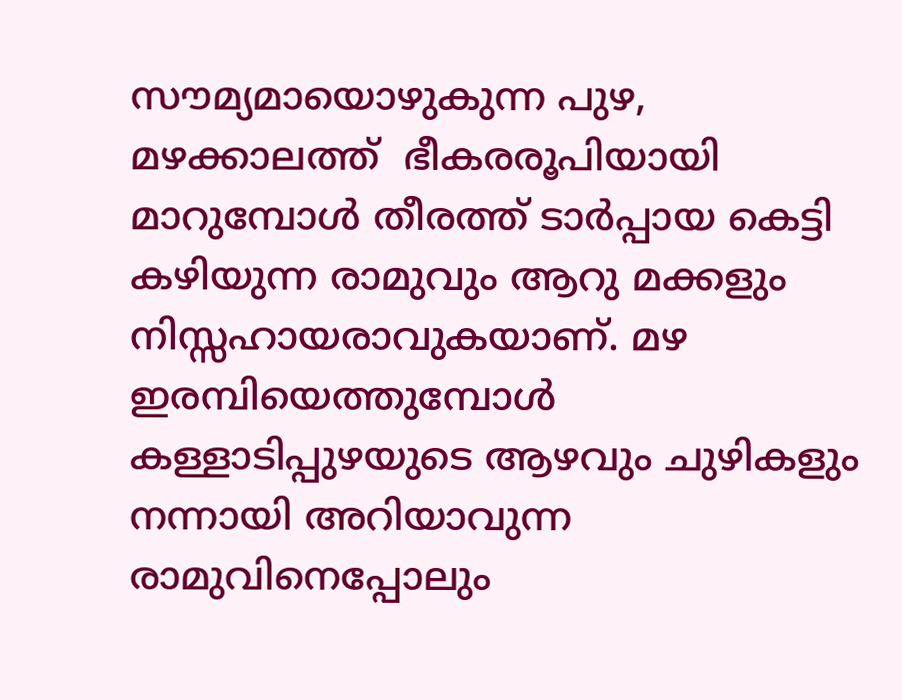സൗമ്യമായൊഴുകുന്ന പുഴ, മഴക്കാലത്ത്  ഭീകരരൂപിയായി മാറുമ്പോള്‍ തീരത്ത് ടാർപ്പായ കെട്ടി കഴിയുന്ന രാമുവും ആറു മക്കളും നിസ്സഹായരാവുകയാണ്. മഴ ഇരമ്പിയെത്തുമ്പോൾ കള്ളാടിപ്പുഴയുടെ ആഴവും ചുഴികളും നന്നായി അറിയാവുന്ന രാമുവിനെപ്പോലും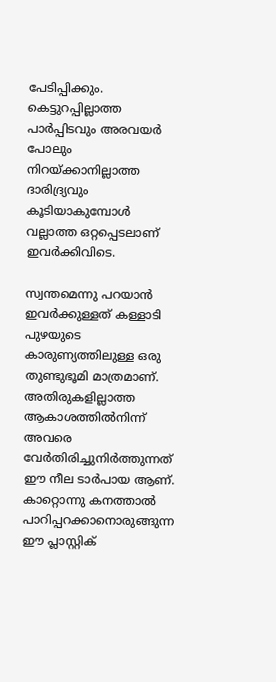പേടിപ്പിക്കും. കെട്ടുറപ്പില്ലാത്ത പാർപ്പിടവും അരവയർ പോലും നിറയ്ക്കാനില്ലാത്ത ദാരിദ്ര്യവും കൂടിയാകുമ്പോൾ വല്ലാത്ത ഒറ്റപ്പെടലാണ് ഇവര്‍ക്കിവിടെ.

സ്വന്തമെന്നു പറയാൻ ഇവർക്കുള്ളത് കള്ളാടി പുഴയുടെ കാരുണ്യത്തിലുള്ള ഒരു തുണ്ടുഭൂമി മാത്രമാണ്. അതിരുകളില്ലാത്ത ആകാശത്തിൽനിന്ന് അവരെ വേർതിരിച്ചുനിർത്തുന്നത് ഈ നീല ടാർപായ ആണ്. കാറ്റൊന്നു കനത്താൽ പാറിപ്പറക്കാനൊരുങ്ങുന്ന ഈ പ്ലാസ്റ്റിക്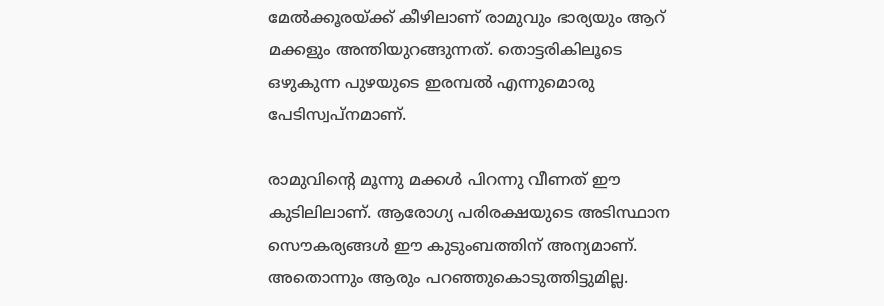മേൽക്കൂരയ്ക്ക് കീഴിലാണ് രാമുവും ഭാര്യയും ആറ് മക്കളും അന്തിയുറങ്ങുന്നത്. തൊട്ടരികിലൂടെ ഒഴുകുന്ന പുഴയുടെ ഇരമ്പൽ എന്നുമൊരു പേടിസ്വപ്നമാണ്.

രാമുവിൻ്റെ മൂന്നു മക്കൾ പിറന്നു വീണത് ഈ കുടിലിലാണ്. ആരോഗ്യ പരിരക്ഷയുടെ അടിസ്ഥാന സൌകര്യങ്ങൾ ഈ കുടുംബത്തിന് അന്യമാണ്. അതൊന്നും ആരും പറഞ്ഞുകൊടുത്തിട്ടുമില്ല.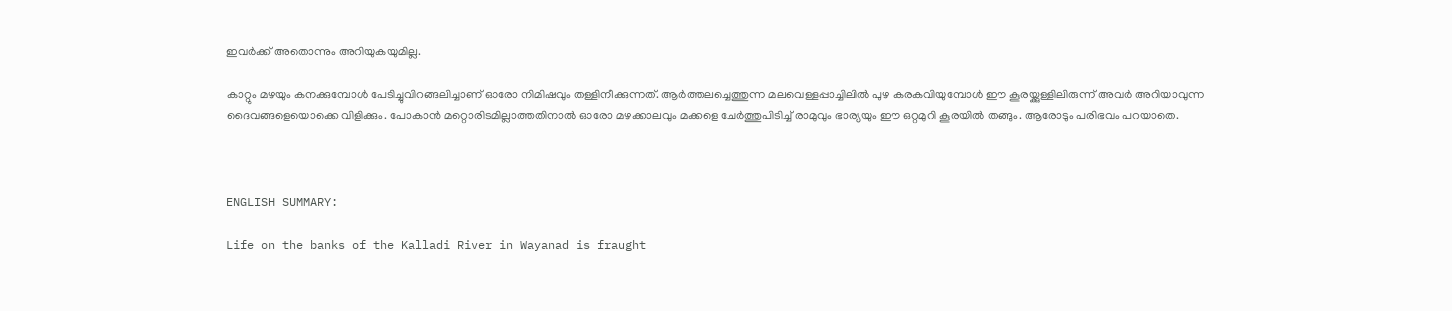ഇവര്‍ക്ക് അതൊന്നും അറിയുകയുമില്ല.

കാറ്റും മഴയും കനക്കുമ്പോൾ പേടിച്ചുവിറങ്ങലിച്ചാണ് ഓരോ നിമിഷവും തള്ളിനീക്കുന്നത്. ആർത്തലച്ചെത്തുന്ന മലവെള്ളപ്പാച്ചിലിൽ പുഴ കരകവിയുമ്പോൾ ഈ കൂരയ്ക്കുള്ളിലിരുന്ന് അവർ അറിയാവുന്ന ദൈവങ്ങളെയൊക്കെ വിളിക്കും. പോകാന്‍ മറ്റൊരിടമില്ലാത്തതിനാല്‍ ഓരോ മഴക്കാലവും മക്കളെ ചേര്‍ത്തുപിടിച്ച് രാമുവും ഭാര്യയും ഈ ഒറ്റമുറി കൂരയില്‍ തങ്ങും. ആരോടും പരിഭവം പറയാതെ.



ENGLISH SUMMARY:

Life on the banks of the Kalladi River in Wayanad is fraught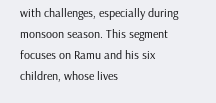with challenges, especially during monsoon season. This segment focuses on Ramu and his six children, whose lives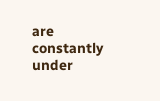are constantly under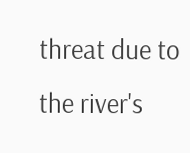threat due to the river's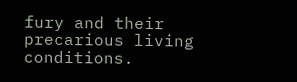fury and their precarious living conditions.